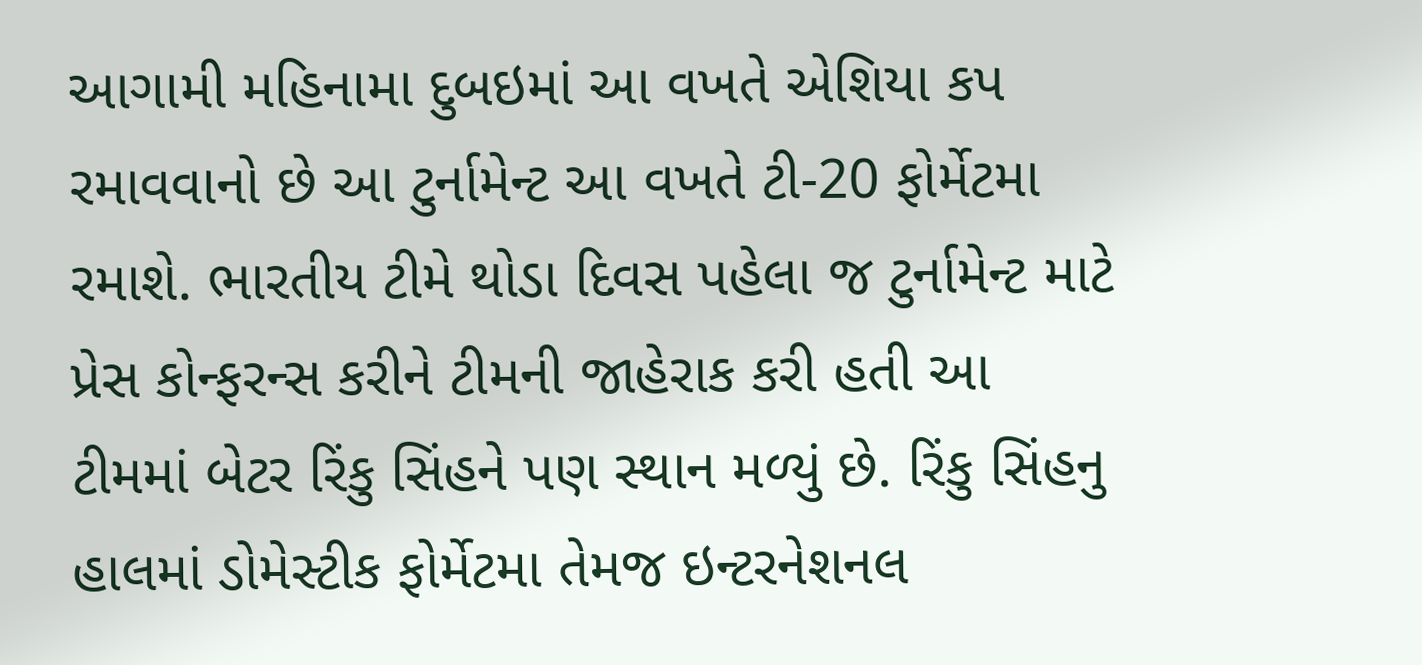આગામી મહિનામા દુબઇમાં આ વખતે એશિયા કપ રમાવવાનો છે આ ટુર્નામેન્ટ આ વખતે ટી-20 ફોર્મેટમા રમાશે. ભારતીય ટીમે થોડા દિવસ પહેલા જ ટુર્નામેન્ટ માટે પ્રેસ કોન્ફરન્સ કરીને ટીમની જાહેરાક કરી હતી આ ટીમમાં બેટર રિંકુ સિંહને પણ સ્થાન મળ્યું છે. રિંકુ સિંહનુ હાલમાં ડોમેસ્ટીક ફોર્મેટમા તેમજ ઇન્ટરનેશનલ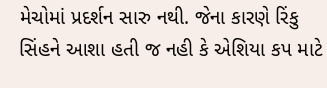મેચોમાં પ્રદર્શન સારુ નથી. જેના કારણે રિંકુ સિંહને આશા હતી જ નહી કે એશિયા કપ માટે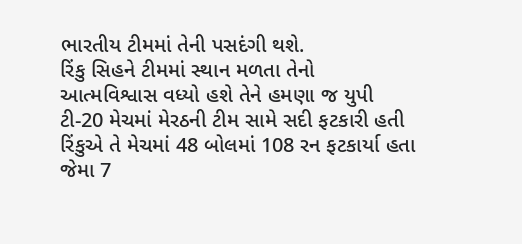ભારતીય ટીમમાં તેની પસદંગી થશે.
રિંકુ સિહને ટીમમાં સ્થાન મળતા તેનો આત્મવિશ્વાસ વધ્યો હશે તેને હમણા જ યુપી ટી-20 મેચમાં મેરઠની ટીમ સામે સદી ફટકારી હતી રિંકુએ તે મેચમાં 48 બોલમાં 108 રન ફટકાર્યા હતા જેમા 7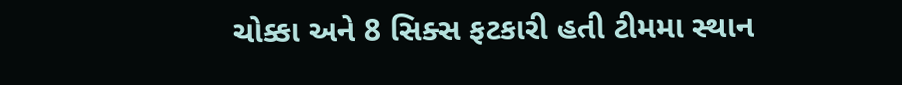ચોક્કા અને 8 સિક્સ ફટકારી હતી ટીમમા સ્થાન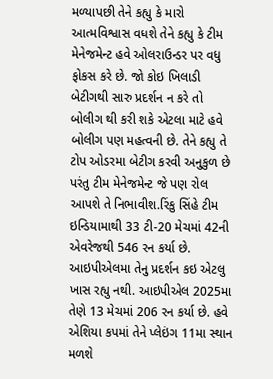મળ્યાપછી તેને કહ્યુ કે મારો આત્મવિશ્વાસ વધશે તેને કહ્યુ કે ટીમ મેનેજમેન્ટ હવે ઓલરાઉન્ડર પર વધુ ફોકસ કરે છે. જો કોઇ ખિલાડી બેટીગથી સારુ પ્રદર્શન ન કરે તો બોલીગ થી કરી શકે એટલા માટે હવે બોલીગ પણ મહત્વની છે. તેને કહ્યુ તે ટોપ ઓડરમા બેટીગ કરવી અનુકુળ છે પરંતુ ટીમ મેનેજમેન્ટ જે પણ રોલ આપશે તે નિભાવીશ.રિંકુ સિંહે ટીમ ઇન્ડિયામાથી 33 ટી-20 મેચમાં 42ની એવરેજથી 546 રન કર્યા છે. આઇપીએલમા તેનુ પ્રદર્શન કઇ એટલુ ખાસ રહ્યુ નથી. આઇપીએલ 2025મા તેણે 13 મેચમાં 206 રન કર્યા છે. હવે એશિયા કપમાં તેને પ્લેઇંગ 11મા સ્થાન મળશે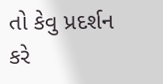તો કેવુ પ્રદર્શન કરે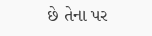છે તેના પર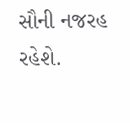સૌની નજરહ રહેશે.